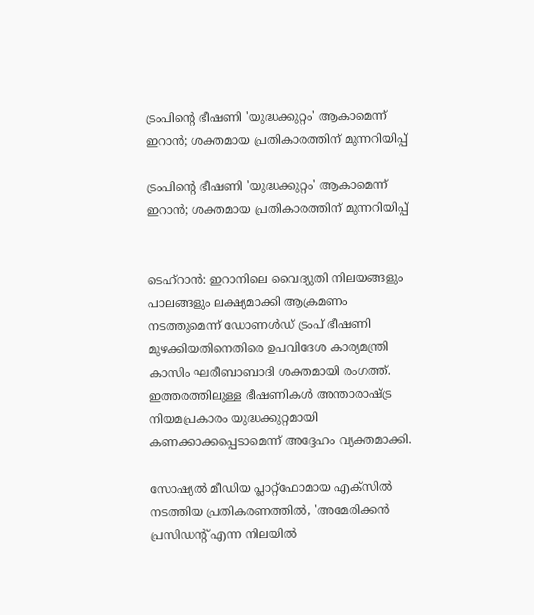ട്രംപിന്റെ ഭീഷണി 'യുദ്ധക്കുറ്റം' ആകാമെന്ന് ഇറാൻ; ശക്തമായ പ്രതികാരത്തിന് മുന്നറിയിപ്പ്

ട്രംപിന്റെ ഭീഷണി 'യുദ്ധക്കുറ്റം' ആകാമെന്ന് ഇറാൻ; ശക്തമായ പ്രതികാരത്തിന് മുന്നറിയിപ്പ്


ടെഹ്‌റാൻ: ഇറാനിലെ വൈദ്യുതി നിലയങ്ങളും പാലങ്ങളും ലക്ഷ്യമാക്കി ആക്രമണം നടത്തുമെന്ന് ഡോണൾഡ് ട്രംപ് ഭീഷണി മുഴക്കിയതിനെതിരെ ഉപവിദേശ കാര്യമന്ത്രി കാസിം ഘരീബാബാദി ശക്തമായി രംഗത്ത്. ഇത്തരത്തിലുള്ള ഭീഷണികൾ അന്താരാഷ്ട്ര നിയമപ്രകാരം യുദ്ധക്കുറ്റമായി കണക്കാക്കപ്പെടാമെന്ന് അദ്ദേഹം വ്യക്തമാക്കി.

സോഷ്യൽ മീഡിയ പ്ലാറ്റ്‌ഫോമായ എക്‌സിൽ നടത്തിയ പ്രതികരണത്തിൽ, 'അമേരിക്കൻ പ്രസിഡന്റ് എന്ന നിലയിൽ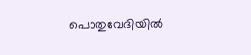പൊതുവേദിയിൽ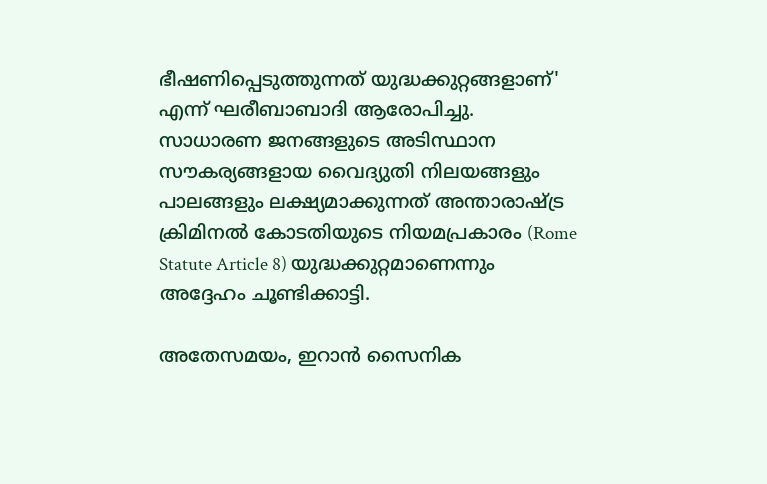ഭീഷണിപ്പെടുത്തുന്നത് യുദ്ധക്കുറ്റങ്ങളാണ്' എന്ന് ഘരീബാബാദി ആരോപിച്ചു. സാധാരണ ജനങ്ങളുടെ അടിസ്ഥാന സൗകര്യങ്ങളായ വൈദ്യുതി നിലയങ്ങളും പാലങ്ങളും ലക്ഷ്യമാക്കുന്നത് അന്താരാഷ്ട്ര ക്രിമിനൽ കോടതിയുടെ നിയമപ്രകാരം (Rome Statute Article 8) യുദ്ധക്കുറ്റമാണെന്നും അദ്ദേഹം ചൂണ്ടിക്കാട്ടി.

അതേസമയം, ഇറാൻ സൈനിക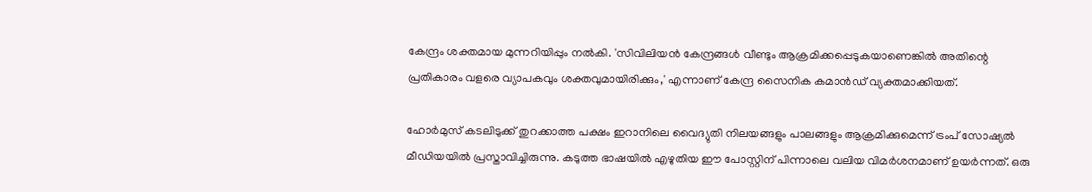കേന്ദ്രം ശക്തമായ മുന്നറിയിപ്പും നൽകി. 'സിവിലിയൻ കേന്ദ്രങ്ങൾ വീണ്ടും ആക്രമിക്കപ്പെടുകയാണെങ്കിൽ അതിന്റെ പ്രതികാരം വളരെ വ്യാപകവും ശക്തവുമായിരിക്കും,' എന്നാണ് കേന്ദ്ര സൈനിക കമാൻഡ് വ്യക്തമാക്കിയത്.

ഹോർമുസ് കടലിടുക്ക് തുറക്കാത്ത പക്ഷം ഇറാനിലെ വൈദ്യുതി നിലയങ്ങളും പാലങ്ങളും ആക്രമിക്കുമെന്ന് ട്രംപ് സോഷ്യൽ മീഡിയയിൽ പ്രസ്താവിച്ചിരുന്നു. കടുത്ത ഭാഷയിൽ എഴുതിയ ഈ പോസ്റ്റിന് പിന്നാലെ വലിയ വിമർശനമാണ് ഉയർന്നത്. ഒരു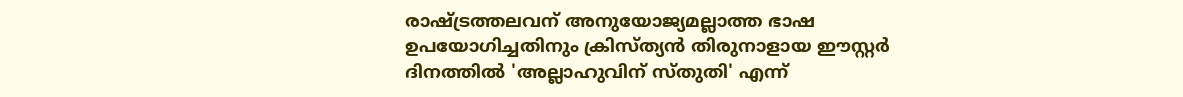രാഷ്ട്രത്തലവന് അനുയോജ്യമല്ലാത്ത ഭാഷ ഉപയോഗിച്ചതിനും ക്രിസ്ത്യൻ തിരുനാളായ ഈസ്റ്റർ ദിനത്തിൽ 'അല്ലാഹുവിന് സ്തുതി' എന്ന്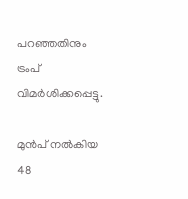പറഞ്ഞതിനും ട്രംപ് വിമർശിക്കപ്പെട്ടു.

മുൻപ് നൽകിയ 48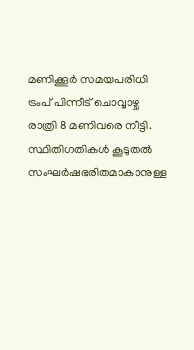മണിക്കൂർ സമയപരിധി ട്രംപ് പിന്നീട് ചൊവ്വാഴ്ച രാത്രി 8 മണിവരെ നീട്ടി. സ്ഥിതിഗതികൾ കൂടുതൽ സംഘർഷഭരിതമാകാനുള്ള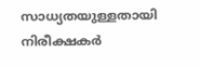സാധ്യതയുള്ളതായി നിരീക്ഷകർ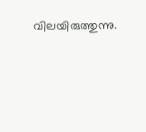വിലയിരുത്തുന്നു.